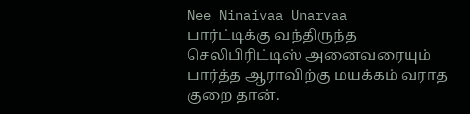Nee Ninaivaa Unarvaa
பார்ட்டிக்கு வந்திருந்த செலிபிரிட்டிஸ் அனைவரையும் பார்த்த ஆராவிற்கு மயக்கம் வராத குறை தான்.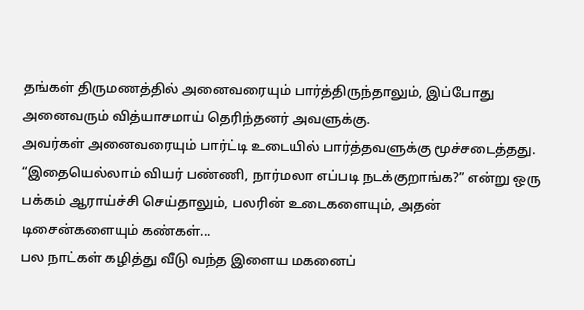தங்கள் திருமணத்தில் அனைவரையும் பார்த்திருந்தாலும், இப்போது அனைவரும் வித்யாசமாய் தெரிந்தனர் அவளுக்கு.
அவர்கள் அனைவரையும் பார்ட்டி உடையில் பார்த்தவளுக்கு மூச்சடைத்தது.
“இதையெல்லாம் வியர் பண்ணி, நார்மலா எப்படி நடக்குறாங்க?” என்று ஒரு பக்கம் ஆராய்ச்சி செய்தாலும், பலரின் உடைகளையும், அதன் டிசைன்களையும் கண்கள்...
பல நாட்கள் கழித்து வீடு வந்த இளைய மகனைப்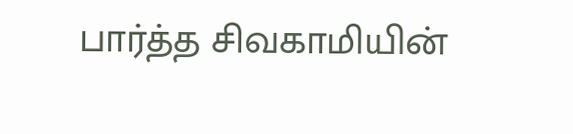பார்த்த சிவகாமியின்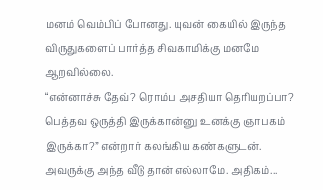மனம் வெம்பிப் போனது. யுவன் கையில் இருந்த விருதுகளைப் பார்த்த சிவகாமிக்கு மனமே ஆறவில்லை.
“என்னாச்சு தேவ்? ரொம்ப அசதியா தெரியறப்பா? பெத்தவ ஒருத்தி இருக்கான்னு உனக்கு ஞாபகம் இருக்கா?” என்றார் கலங்கிய கண்களுடன். அவருக்கு அந்த வீடு தான் எல்லாமே. அதிகம்...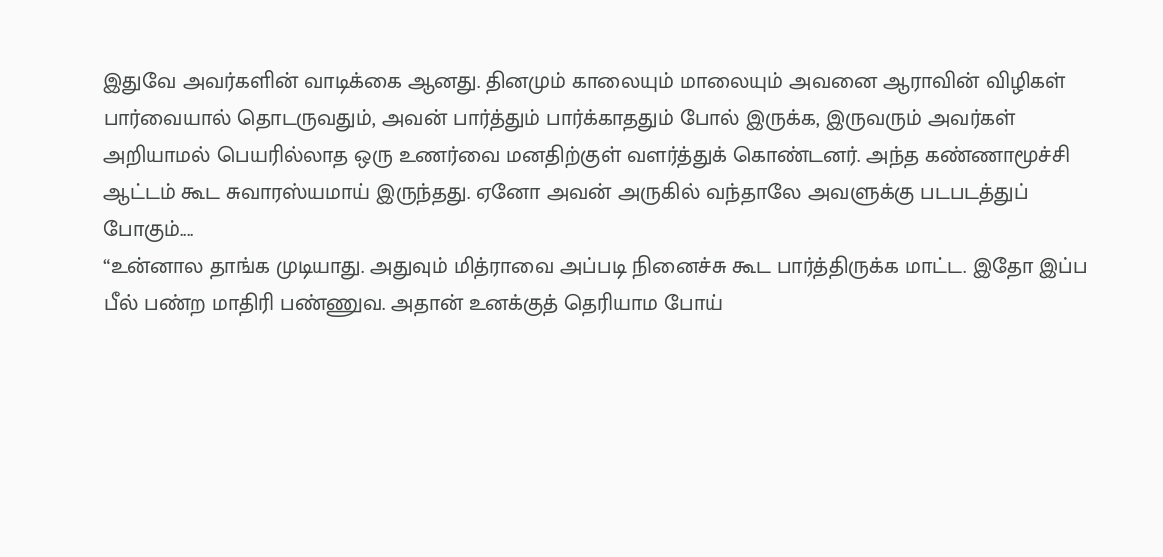இதுவே அவர்களின் வாடிக்கை ஆனது. தினமும் காலையும் மாலையும் அவனை ஆராவின் விழிகள் பார்வையால் தொடருவதும், அவன் பார்த்தும் பார்க்காததும் போல் இருக்க, இருவரும் அவர்கள் அறியாமல் பெயரில்லாத ஒரு உணர்வை மனதிற்குள் வளர்த்துக் கொண்டனர். அந்த கண்ணாமூச்சி ஆட்டம் கூட சுவாரஸ்யமாய் இருந்தது. ஏனோ அவன் அருகில் வந்தாலே அவளுக்கு படபடத்துப் போகும்....
“உன்னால தாங்க முடியாது. அதுவும் மித்ராவை அப்படி நினைச்சு கூட பார்த்திருக்க மாட்ட. இதோ இப்ப பீல் பண்ற மாதிரி பண்ணுவ. அதான் உனக்குத் தெரியாம போய்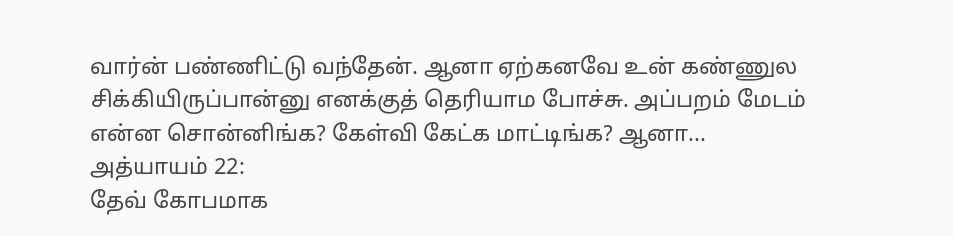வார்ன் பண்ணிட்டு வந்தேன். ஆனா ஏற்கனவே உன் கண்ணுல சிக்கியிருப்பான்னு எனக்குத் தெரியாம போச்சு. அப்பறம் மேடம் என்ன சொன்னிங்க? கேள்வி கேட்க மாட்டிங்க? ஆனா...
அத்யாயம் 22:
தேவ் கோபமாக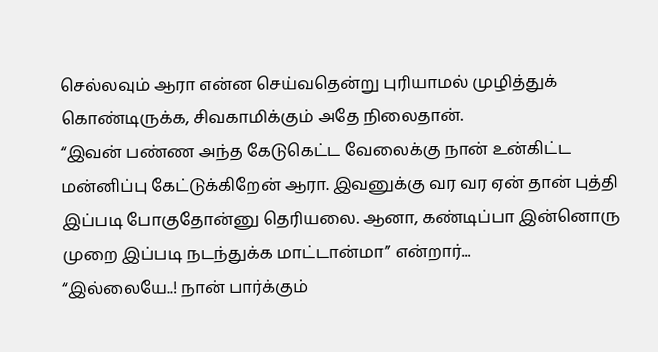செல்லவும் ஆரா என்ன செய்வதென்று புரியாமல் முழித்துக் கொண்டிருக்க, சிவகாமிக்கும் அதே நிலைதான்.
“இவன் பண்ண அந்த கேடுகெட்ட வேலைக்கு நான் உன்கிட்ட மன்னிப்பு கேட்டுக்கிறேன் ஆரா. இவனுக்கு வர வர ஏன் தான் புத்தி இப்படி போகுதோன்னு தெரியலை. ஆனா, கண்டிப்பா இன்னொரு முறை இப்படி நடந்துக்க மாட்டான்மா” என்றார்...
“இல்லையே..! நான் பார்க்கும்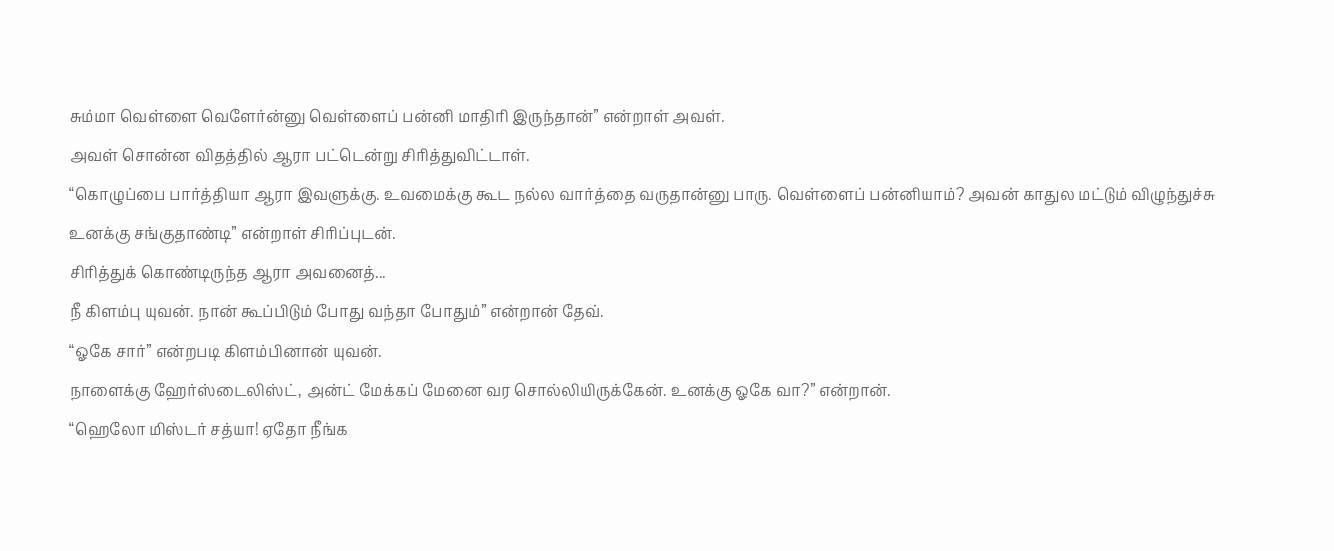சும்மா வெள்ளை வெளேர்ன்னு வெள்ளைப் பன்னி மாதிரி இருந்தான்” என்றாள் அவள்.
அவள் சொன்ன விதத்தில் ஆரா பட்டென்று சிரித்துவிட்டாள்.
“கொழுப்பை பார்த்தியா ஆரா இவளுக்கு. உவமைக்கு கூட நல்ல வார்த்தை வருதான்னு பாரு. வெள்ளைப் பன்னியாம்? அவன் காதுல மட்டும் விழுந்துச்சு உனக்கு சங்குதாண்டி” என்றாள் சிரிப்புடன்.
சிரித்துக் கொண்டிருந்த ஆரா அவனைத்...
நீ கிளம்பு யுவன். நான் கூப்பிடும் போது வந்தா போதும்” என்றான் தேவ்.
“ஓகே சார்” என்றபடி கிளம்பினான் யுவன்.
நாளைக்கு ஹேர்ஸ்டைலிஸ்ட், அன்ட் மேக்கப் மேனை வர சொல்லியிருக்கேன். உனக்கு ஓகே வா?” என்றான்.
“ஹெலோ மிஸ்டர் சத்யா! ஏதோ நீங்க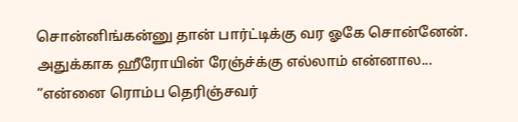சொன்னிங்கன்னு தான் பார்ட்டிக்கு வர ஓகே சொன்னேன். அதுக்காக ஹீரோயின் ரேஞ்ச்க்கு எல்லாம் என்னால...
“என்னை ரொம்ப தெரிஞ்சவர்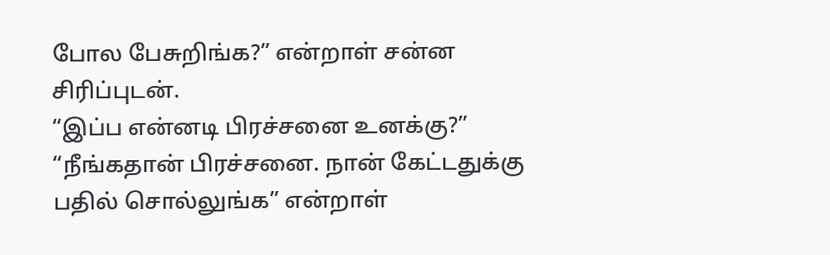போல பேசுறிங்க?” என்றாள் சன்ன சிரிப்புடன்.
“இப்ப என்னடி பிரச்சனை உனக்கு?”
“நீங்கதான் பிரச்சனை. நான் கேட்டதுக்கு பதில் சொல்லுங்க” என்றாள்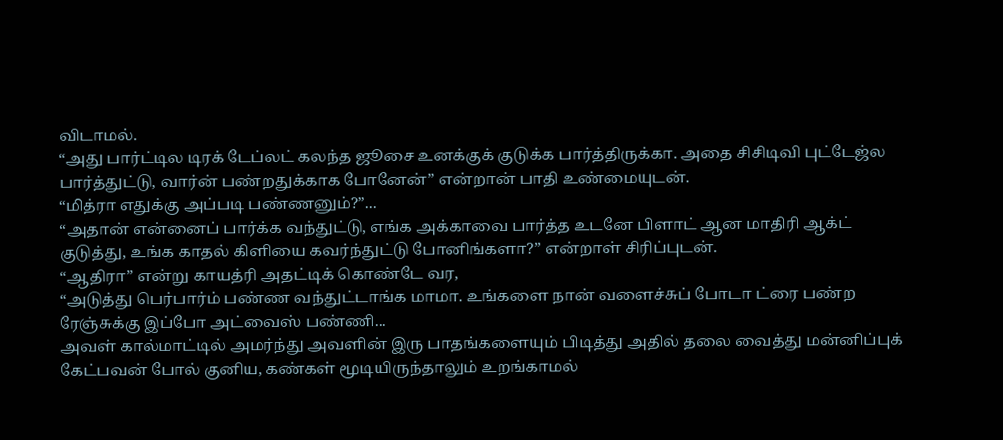விடாமல்.
“அது பார்ட்டில டிரக் டேப்லட் கலந்த ஜூசை உனக்குக் குடுக்க பார்த்திருக்கா. அதை சிசிடிவி புட்டேஜ்ல பார்த்துட்டு, வார்ன் பண்றதுக்காக போனேன்” என்றான் பாதி உண்மையுடன்.
“மித்ரா எதுக்கு அப்படி பண்ணனும்?”...
“அதான் என்னைப் பார்க்க வந்துட்டு, எங்க அக்காவை பார்த்த உடனே பிளாட் ஆன மாதிரி ஆக்ட் குடுத்து, உங்க காதல் கிளியை கவர்ந்துட்டு போனிங்களா?” என்றாள் சிரிப்புடன்.
“ஆதிரா” என்று காயத்ரி அதட்டிக் கொண்டே வர,
“அடுத்து பெர்பார்ம் பண்ண வந்துட்டாங்க மாமா. உங்களை நான் வளைச்சுப் போடா ட்ரை பண்ற ரேஞ்சுக்கு இப்போ அட்வைஸ் பண்ணி...
அவள் கால்மாட்டில் அமர்ந்து அவளின் இரு பாதங்களையும் பிடித்து அதில் தலை வைத்து மன்னிப்புக் கேட்பவன் போல் குனிய, கண்கள் மூடியிருந்தாலும் உறங்காமல்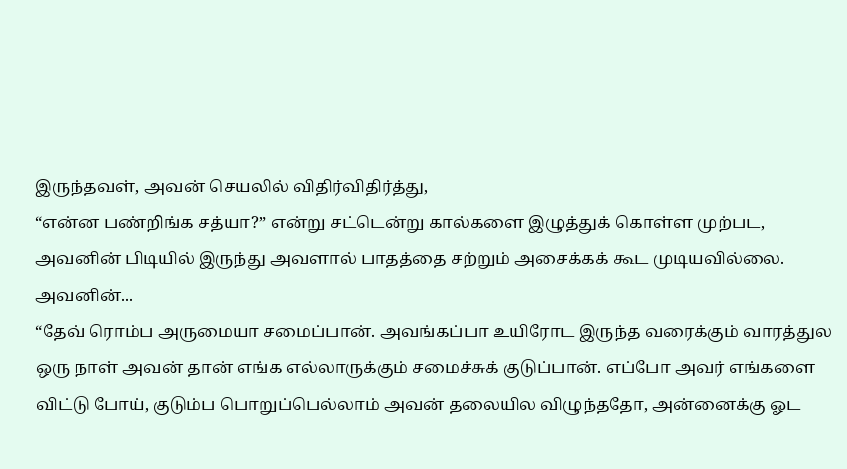இருந்தவள், அவன் செயலில் விதிர்விதிர்த்து,
“என்ன பண்றிங்க சத்யா?” என்று சட்டென்று கால்களை இழுத்துக் கொள்ள முற்பட, அவனின் பிடியில் இருந்து அவளால் பாதத்தை சற்றும் அசைக்கக் கூட முடியவில்லை. அவனின்...
“தேவ் ரொம்ப அருமையா சமைப்பான். அவங்கப்பா உயிரோட இருந்த வரைக்கும் வாரத்துல ஒரு நாள் அவன் தான் எங்க எல்லாருக்கும் சமைச்சுக் குடுப்பான். எப்போ அவர் எங்களை விட்டு போய், குடும்ப பொறுப்பெல்லாம் அவன் தலையில விழுந்ததோ, அன்னைக்கு ஓட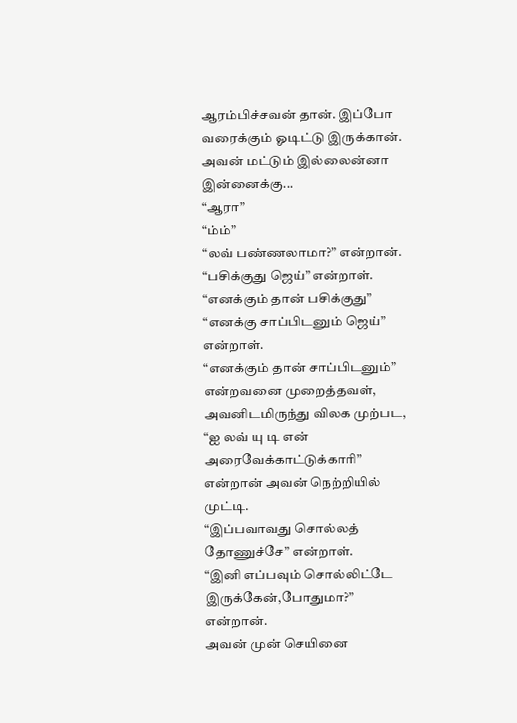ஆரம்பிச்சவன் தான். இப்போ வரைக்கும் ஓடிட்டு இருக்கான். அவன் மட்டும் இல்லைன்னா இன்னைக்கு...
“ஆரா”
“ம்ம்”
“லவ் பண்ணலாமா?” என்றான்.
“பசிக்குது ஜெய்” என்றாள்.
“எனக்கும் தான் பசிக்குது”
“எனக்கு சாப்பிடனும் ஜெய்” என்றாள்.
“எனக்கும் தான் சாப்பிடனும்” என்றவனை முறைத்தவள், அவனிடமிருந்து விலக முற்பட,
“ஐ லவ் யு டி என் அரைவேக்காட்டுக்காரி” என்றான் அவன் நெற்றியில் முட்டி.
“இப்பவாவது சொல்லத் தோணுச்சே” என்றாள்.
“இனி எப்பவும் சொல்லிட்டே இருக்கேன்,போதுமா?” என்றான்.
அவன் முன் செயினை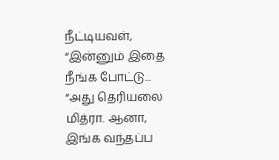நீட்டியவள்,
“இன்னும் இதை நீங்க போட்டு...
“அது தெரியலை மித்ரா. ஆனா, இங்க வந்தப்ப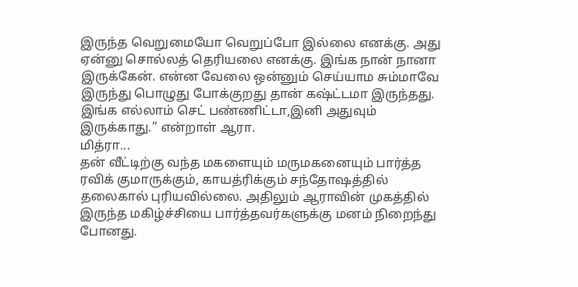இருந்த வெறுமையோ வெறுப்போ இல்லை எனக்கு. அது ஏன்னு சொல்லத் தெரியலை எனக்கு. இங்க நான் நானா இருக்கேன். என்ன வேலை ஒன்னும் செய்யாம சும்மாவே இருந்து பொழுது போக்குறது தான் கஷ்ட்டமா இருந்தது. இங்க எல்லாம் செட் பண்ணிட்டா,இனி அதுவும் இருக்காது.” என்றாள் ஆரா.
மித்ரா...
தன் வீட்டிற்கு வந்த மகளையும் மருமகனையும் பார்த்த ரவிக் குமாருக்கும், காயத்ரிக்கும் சந்தோஷத்தில் தலைகால் புரியவில்லை. அதிலும் ஆராவின் முகத்தில் இருந்த மகிழ்ச்சியை பார்த்தவர்களுக்கு மனம் நிறைந்து போனது.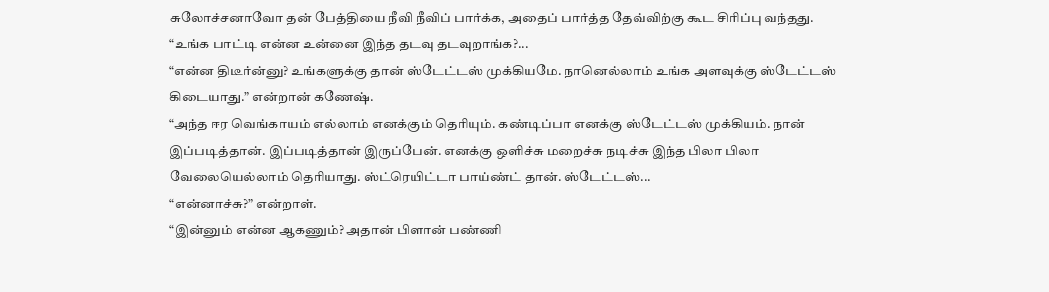சுலோச்சனாவோ தன் பேத்தியை நீவி நீவிப் பார்க்க, அதைப் பார்த்த தேவ்விற்கு கூட சிரிப்பு வந்தது.
“உங்க பாட்டி என்ன உன்னை இந்த தடவு தடவுறாங்க?...
“என்ன திடீர்ன்னு? உங்களுக்கு தான் ஸ்டேட்டஸ் முக்கியமே. நானெல்லாம் உங்க அளவுக்கு ஸ்டேட்டஸ் கிடையாது.” என்றான் கணேஷ்.
“அந்த ஈர வெங்காயம் எல்லாம் எனக்கும் தெரியும். கண்டிப்பா எனக்கு ஸ்டேட்டஸ் முக்கியம். நான் இப்படித்தான். இப்படித்தான் இருப்பேன். எனக்கு ஒளிச்சு மறைச்சு நடிச்சு இந்த பிலா பிலா வேலையெல்லாம் தெரியாது. ஸ்ட்ரெயிட்டா பாய்ண்ட் தான். ஸ்டேட்டஸ்...
“என்னாச்சு?” என்றாள்.
“இன்னும் என்ன ஆகணும்? அதான் பிளான் பண்ணி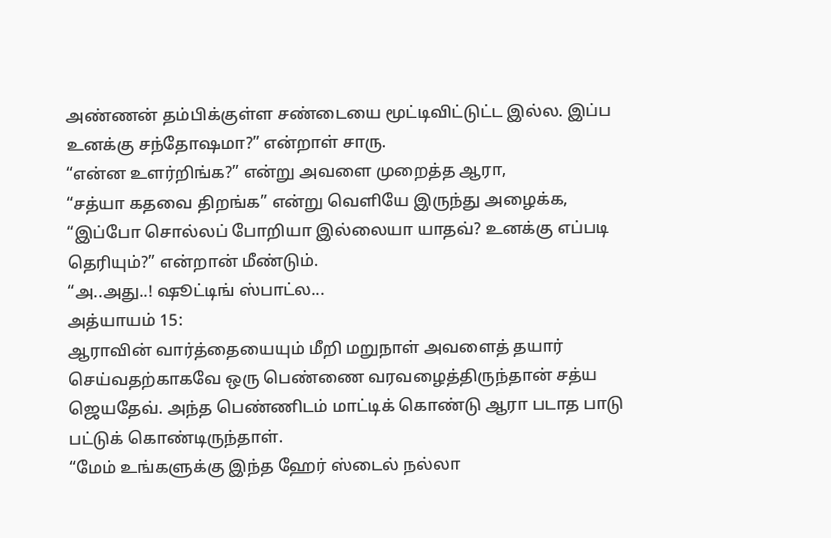அண்ணன் தம்பிக்குள்ள சண்டையை மூட்டிவிட்டுட்ட இல்ல. இப்ப உனக்கு சந்தோஷமா?” என்றாள் சாரு.
“என்ன உளர்றிங்க?” என்று அவளை முறைத்த ஆரா,
“சத்யா கதவை திறங்க” என்று வெளியே இருந்து அழைக்க,
“இப்போ சொல்லப் போறியா இல்லையா யாதவ்? உனக்கு எப்படி தெரியும்?” என்றான் மீண்டும்.
“அ..அது..! ஷூட்டிங் ஸ்பாட்ல...
அத்யாயம் 15:
ஆராவின் வார்த்தையையும் மீறி மறுநாள் அவளைத் தயார் செய்வதற்காகவே ஒரு பெண்ணை வரவழைத்திருந்தான் சத்ய ஜெயதேவ். அந்த பெண்ணிடம் மாட்டிக் கொண்டு ஆரா படாத பாடு பட்டுக் கொண்டிருந்தாள்.
“மேம் உங்களுக்கு இந்த ஹேர் ஸ்டைல் நல்லா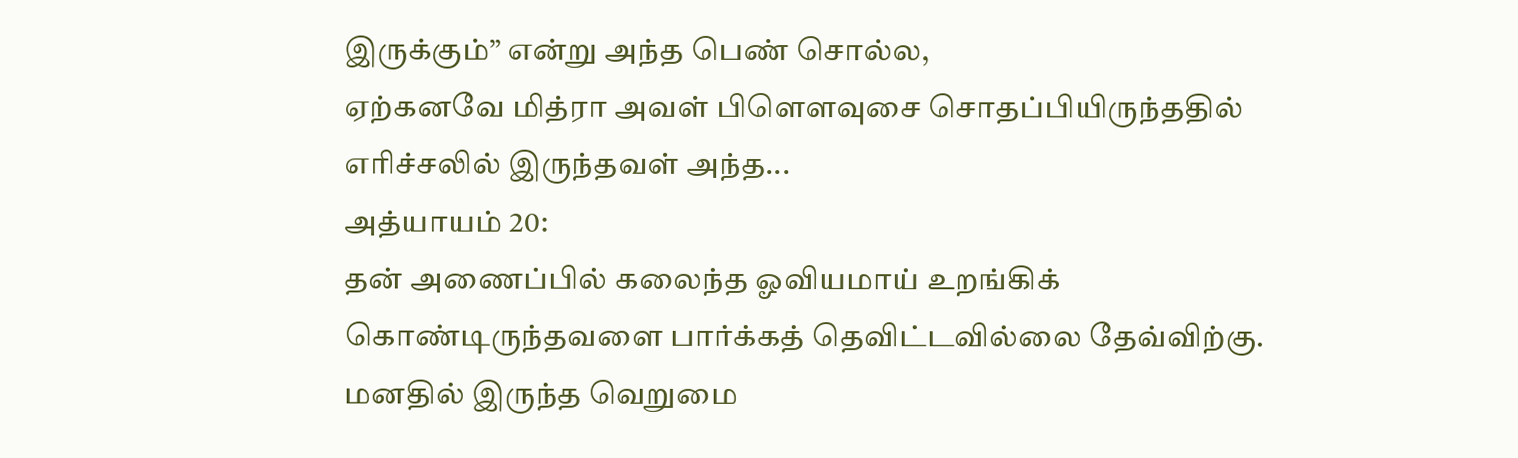இருக்கும்” என்று அந்த பெண் சொல்ல,
ஏற்கனவே மித்ரா அவள் பிளௌவுசை சொதப்பியிருந்ததில் எரிச்சலில் இருந்தவள் அந்த...
அத்யாயம் 20:
தன் அணைப்பில் கலைந்த ஓவியமாய் உறங்கிக் கொண்டிருந்தவளை பார்க்கத் தெவிட்டவில்லை தேவ்விற்கு. மனதில் இருந்த வெறுமை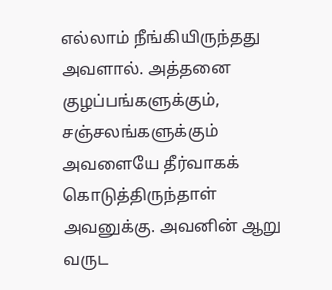எல்லாம் நீங்கியிருந்தது அவளால். அத்தனை குழப்பங்களுக்கும், சஞ்சலங்களுக்கும் அவளையே தீர்வாகக் கொடுத்திருந்தாள் அவனுக்கு. அவனின் ஆறு வருட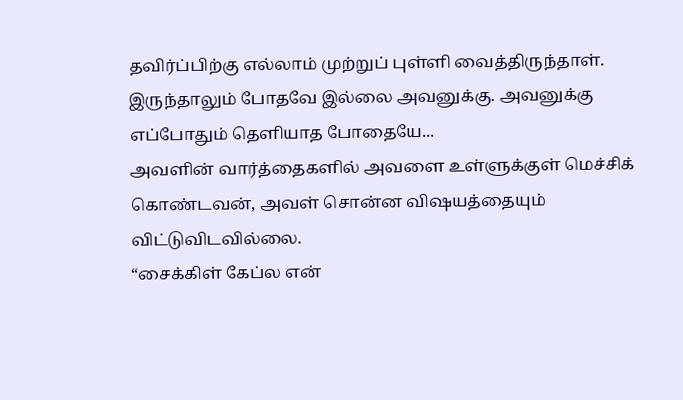தவிர்ப்பிற்கு எல்லாம் முற்றுப் புள்ளி வைத்திருந்தாள். இருந்தாலும் போதவே இல்லை அவனுக்கு. அவனுக்கு எப்போதும் தெளியாத போதையே...
அவளின் வார்த்தைகளில் அவளை உள்ளுக்குள் மெச்சிக் கொண்டவன், அவள் சொன்ன விஷயத்தையும் விட்டுவிடவில்லை.
“சைக்கிள் கேப்ல என்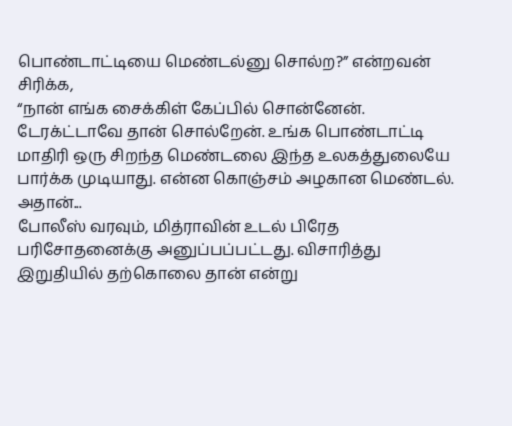பொண்டாட்டியை மெண்டல்னு சொல்ற?” என்றவன் சிரிக்க,
“நான் எங்க சைக்கிள் கேப்பில் சொன்னேன். டேரக்ட்டாவே தான் சொல்றேன். உங்க பொண்டாட்டி மாதிரி ஒரு சிறந்த மெண்டலை இந்த உலகத்துலையே பார்க்க முடியாது. என்ன கொஞ்சம் அழகான மெண்டல். அதான்...
போலீஸ் வரவும், மித்ராவின் உடல் பிரேத பரிசோதனைக்கு அனுப்பப்பட்டது. விசாரித்து இறுதியில் தற்கொலை தான் என்று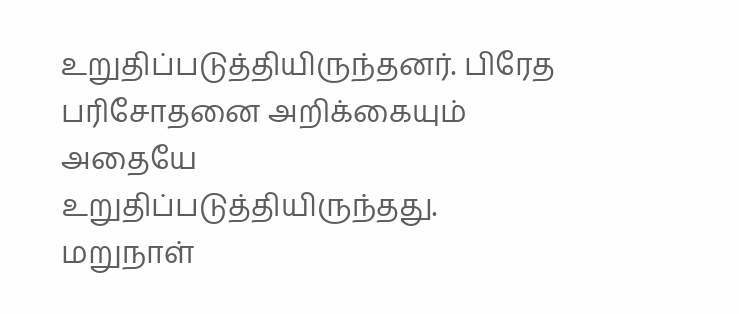உறுதிப்படுத்தியிருந்தனர். பிரேத பரிசோதனை அறிக்கையும் அதையே உறுதிப்படுத்தியிருந்தது.
மறுநாள்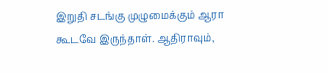இறுதி சடங்கு முழுமைக்கும் ஆரா கூடவே இருந்தாள். ஆதிராவும்,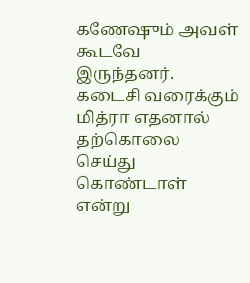கணேஷும் அவள் கூடவே இருந்தனர். கடைசி வரைக்கும் மித்ரா எதனால் தற்கொலை செய்து கொண்டாள் என்று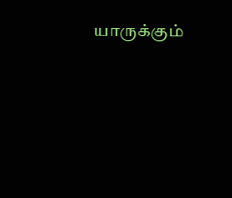யாருக்கும்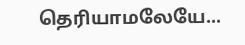தெரியாமலேயே...